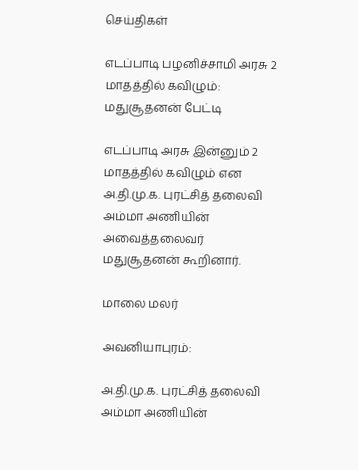செய்திகள்

எடப்பாடி பழனிச்சாமி அரசு 2 மாதத்தில் கவிழும்: மதுசூதனன் பேட்டி

எடப்பாடி அரசு இன்னும் 2 மாதத்தில் கவிழும் என அ.தி.மு.க. புரட்சித் தலைவி அம்மா அணியின் அவைத்தலைவர் மதுசூதனன் கூறினார்.

மாலை மலர்

அவனியாபுரம்:

அ.தி.மு.க. புரட்சித் தலைவி அம்மா அணியின்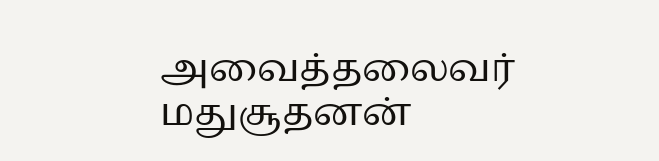அவைத்தலைவர் மதுசூதனன்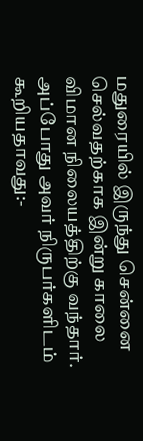மதுரையில் இருந்து சென்னை செல்வதற்காக இன்று காலை விமான நிலையத்திற்கு வந்தார். அப்போது அவர் நிருபர்களிடம் கூறியதாவது:-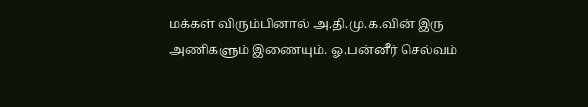மக்கள் விரும்பினால் அ.தி.மு.க.வின் இரு அணிகளும் இணையும். ஓ.பன்னீர் செல்வம்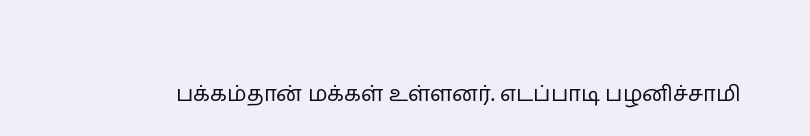பக்கம்தான் மக்கள் உள்ளனர். எடப்பாடி பழனிச்சாமி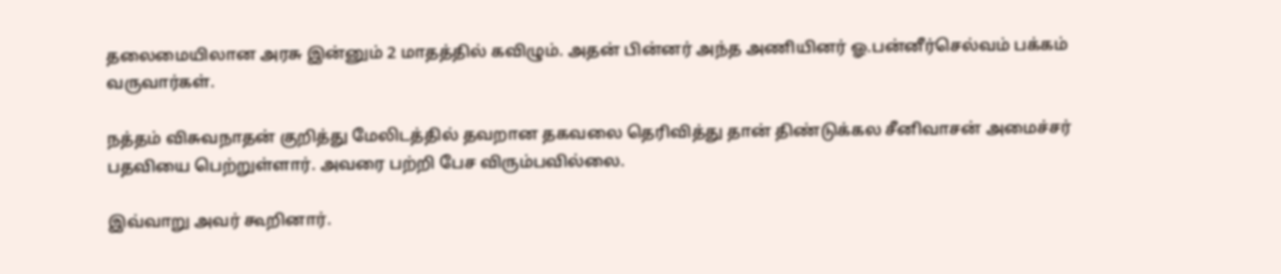தலைமையிலான அரசு இன்னும் 2 மாதத்தில் கவிழும். அதன் பின்னர் அந்த அணியினர் ஓ.பன்னீர்செல்வம் பக்கம் வருவார்கள்.

நத்தம் விசுவநாதன் குறித்து மேலிடத்தில் தவறான தகவலை தெரிவித்து தான் திண்டுக்கல சீனிவாசன் அமைச்சர் பதவியை பெற்றுள்ளார். அவரை பற்றி பேச விரும்பவில்லை.

இவ்வாறு அவர் கூறினார்.